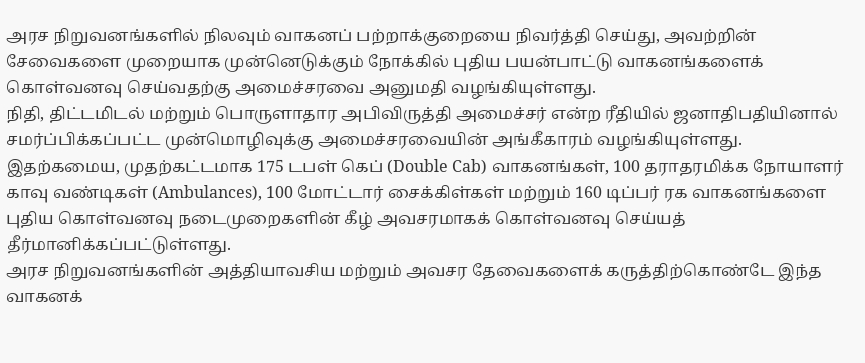அரச நிறுவனங்களில் நிலவும் வாகனப் பற்றாக்குறையை நிவர்த்தி செய்து, அவற்றின் சேவைகளை முறையாக முன்னெடுக்கும் நோக்கில் புதிய பயன்பாட்டு வாகனங்களைக் கொள்வனவு செய்வதற்கு அமைச்சரவை அனுமதி வழங்கியுள்ளது.
நிதி, திட்டமிடல் மற்றும் பொருளாதார அபிவிருத்தி அமைச்சர் என்ற ரீதியில் ஜனாதிபதியினால் சமர்ப்பிக்கப்பட்ட முன்மொழிவுக்கு அமைச்சரவையின் அங்கீகாரம் வழங்கியுள்ளது.
இதற்கமைய, முதற்கட்டமாக 175 டபள் கெப் (Double Cab) வாகனங்கள், 100 தராதரமிக்க நோயாளர் காவு வண்டிகள் (Ambulances), 100 மோட்டார் சைக்கிள்கள் மற்றும் 160 டிப்பர் ரக வாகனங்களை புதிய கொள்வனவு நடைமுறைகளின் கீழ் அவசரமாகக் கொள்வனவு செய்யத் தீர்மானிக்கப்பட்டுள்ளது.
அரச நிறுவனங்களின் அத்தியாவசிய மற்றும் அவசர தேவைகளைக் கருத்திற்கொண்டே இந்த வாகனக்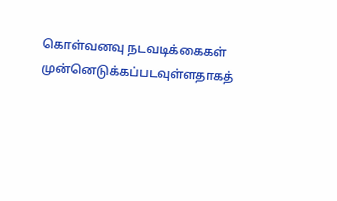கொள்வனவு நடவடிக்கைகள் முன்னெடுக்கப்படவுள்ளதாகத்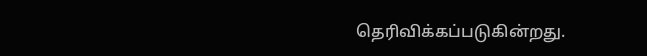தெரிவிக்கப்படுகின்றது.